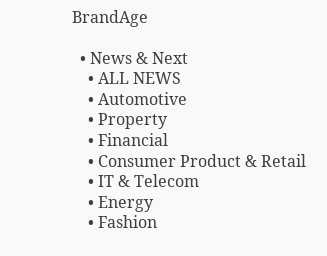BrandAge

  • News & Next
    • ALL NEWS
    • Automotive
    • Property
    • Financial
    • Consumer Product & Retail
    • IT & Telecom
    • Energy
    • Fashion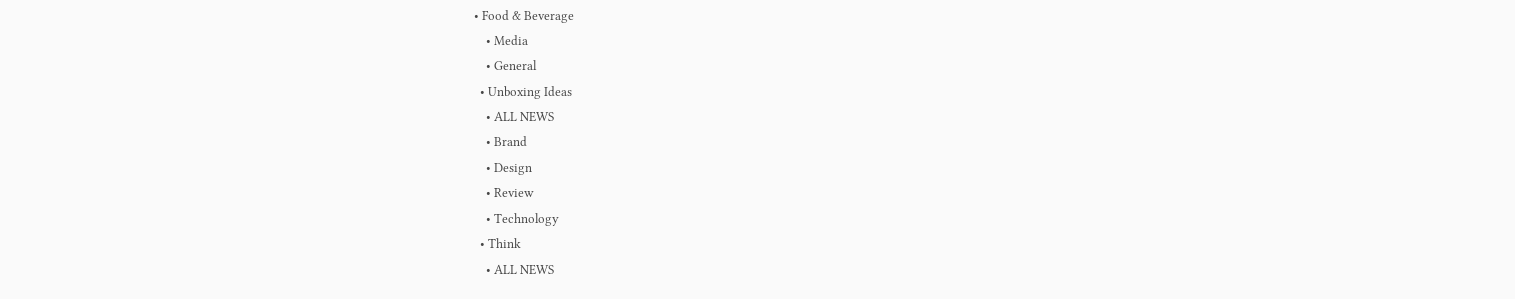• Food & Beverage
    • Media
    • General
  • Unboxing Ideas
    • ALL NEWS
    • Brand
    • Design
    • Review
    • Technology
  • Think
    • ALL NEWS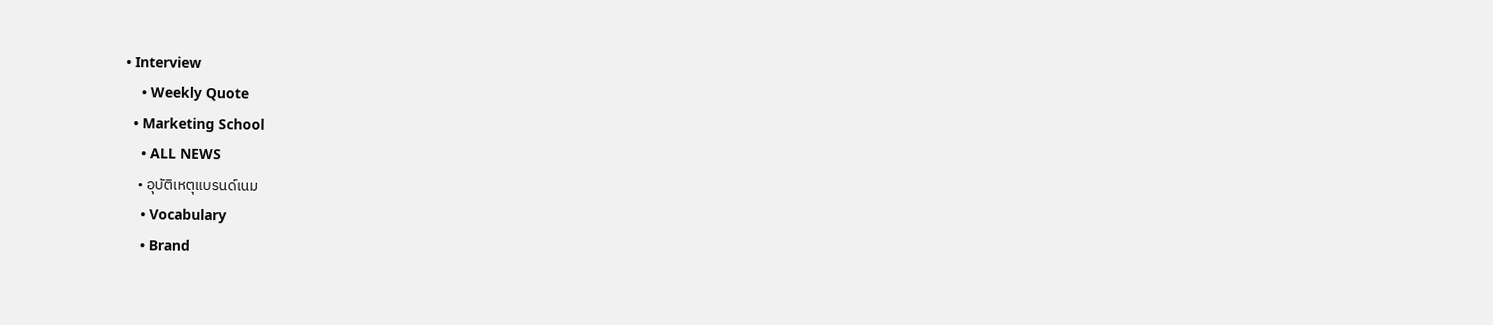• Interview
    • Weekly Quote
  • Marketing School
    • ALL NEWS
    • อุบัติเหตุแบรนด์เนม
    • Vocabulary
    • Brand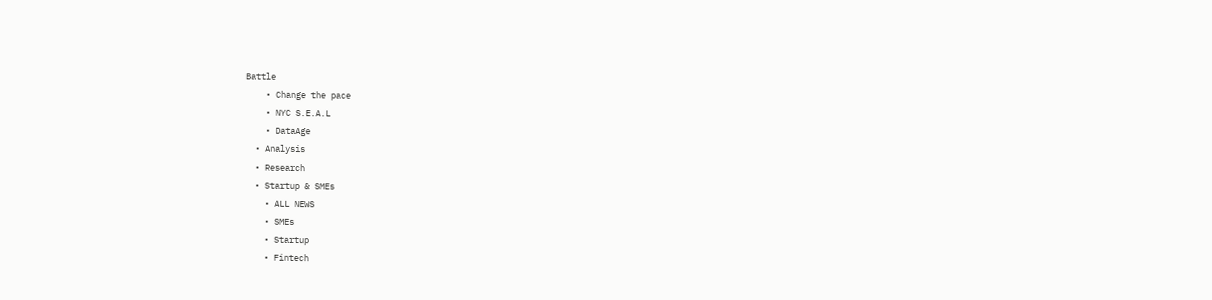Battle
    • Change the pace
    • NYC S.E.A.L
    • DataAge
  • Analysis
  • Research
  • Startup & SMEs
    • ALL NEWS
    • SMEs
    • Startup
    • Fintech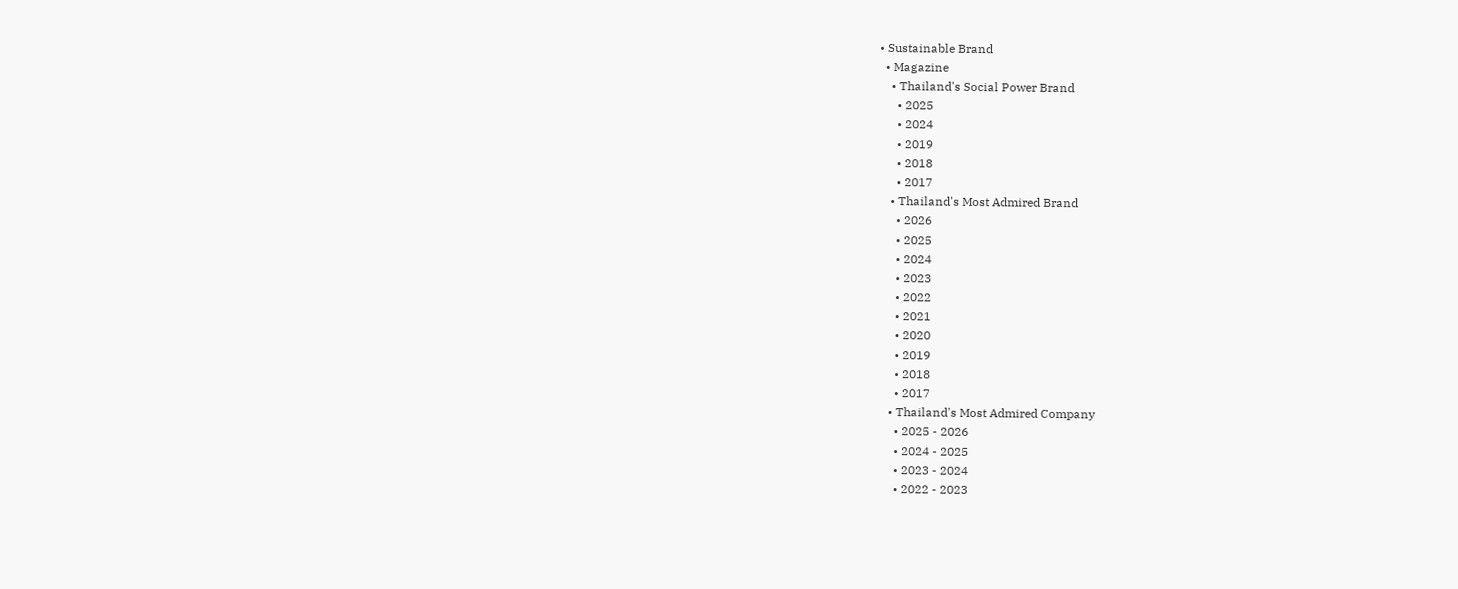• Sustainable Brand
  • Magazine
    • Thailand's Social Power Brand
      • 2025
      • 2024
      • 2019
      • 2018
      • 2017
    • Thailand's Most Admired Brand
      • 2026
      • 2025
      • 2024
      • 2023
      • 2022
      • 2021
      • 2020
      • 2019
      • 2018
      • 2017
    • Thailand's Most Admired Company
      • 2025 - 2026
      • 2024 - 2025
      • 2023 - 2024
      • 2022 - 2023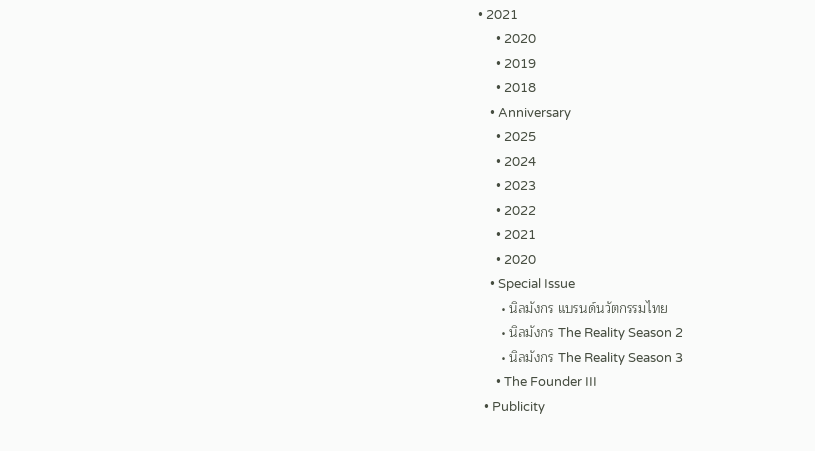• 2021
      • 2020
      • 2019
      • 2018
    • Anniversary
      • 2025
      • 2024
      • 2023
      • 2022
      • 2021
      • 2020
    • Special Issue
      • นิลมังกร แบรนด์นวัตกรรมไทย
      • นิลมังกร The Reality Season 2
      • นิลมังกร The Reality Season 3
      • The Founder III
  • Publicity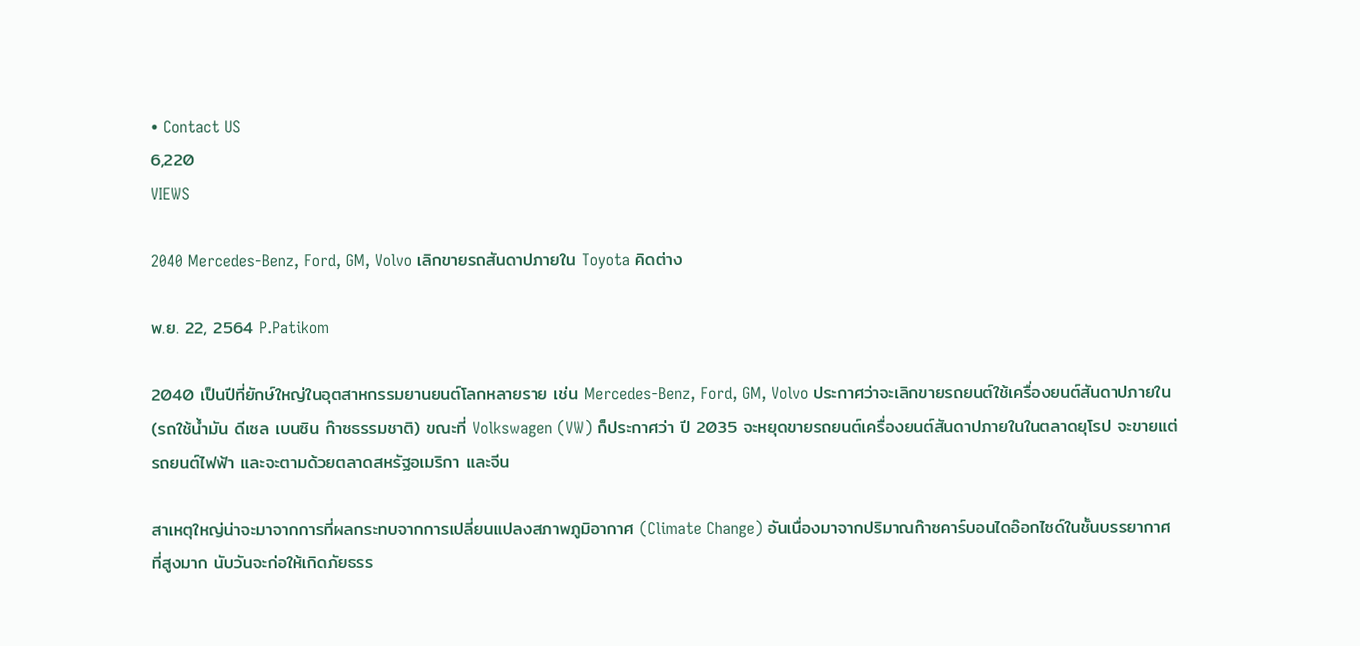• Contact US
6,220
VIEWS

2040 Mercedes-Benz, Ford, GM, Volvo เลิกขายรถสันดาปภายใน Toyota คิดต่าง

พ.ย. 22, 2564 P.Patikom

2040 เป็นปีที่ยักษ์ใหญ่ในอุตสาหกรรมยานยนต์โลกหลายราย เช่น Mercedes-Benz, Ford, GM, Volvo ประกาศว่าจะเลิกขายรถยนต์ใช้เครื่องยนต์สันดาปภายใน (รถใช้น้ำมัน ดีเซล เบนซิน ก๊าซธรรมชาติ) ขณะที่ Volkswagen (VW) ก็ประกาศว่า ปี 2035 จะหยุดขายรถยนต์เครื่องยนต์สันดาปภายในในตลาดยุโรป จะขายแต่รถยนต์ไฟฟ้า และจะตามด้วยตลาดสหรัฐอเมริกา และจีน

สาเหตุใหญ่น่าจะมาจากการที่ผลกระทบจากการเปลี่ยนแปลงสภาพภูมิอากาศ (Climate Change) อันเนื่องมาจากปริมาณก๊าซคาร์บอนไดอ๊อกไซด์ในชั้นบรรยากาศที่สูงมาก นับวันจะก่อให้เกิดภัยธรร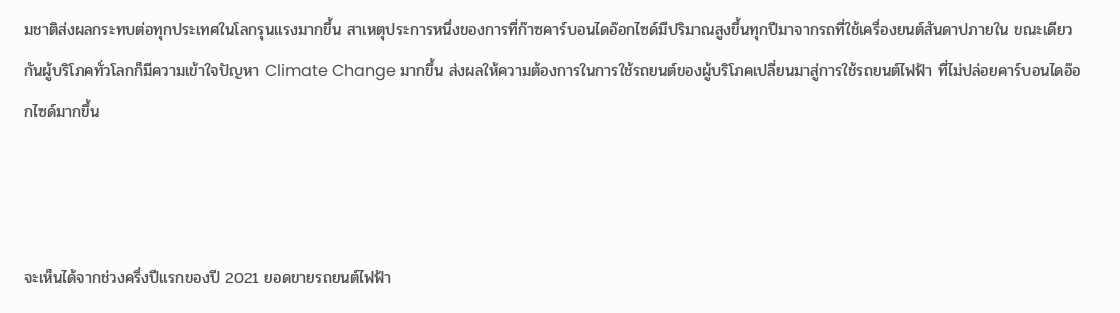มชาติส่งผลกระทบต่อทุกประเทศในโลกรุนแรงมากขึ้น สาเหตุประการหนึ่งของการที่ก๊าซคาร์บอนไดอ๊อกไซด์มีปริมาณสูงขึ้นทุกปีมาจากรถที่ใช้เครื่องยนต์สันดาปภายใน ขณะเดียวกันผู้บริโภคทั่วโลกก็มีความเข้าใจปัญหา Climate Change มากขึ้น ส่งผลให้ความต้องการในการใช้รถยนต์ของผู้บริโภคเปลี่ยนมาสู่การใช้รถยนต์ไฟฟ้า ที่ไม่ปล่อยคาร์บอนไดอ๊อกไซด์มากขึ้น



จะเห็นได้จากช่วงครึ่งปีแรกของปี 2021 ยอดขายรถยนต์ไฟฟ้า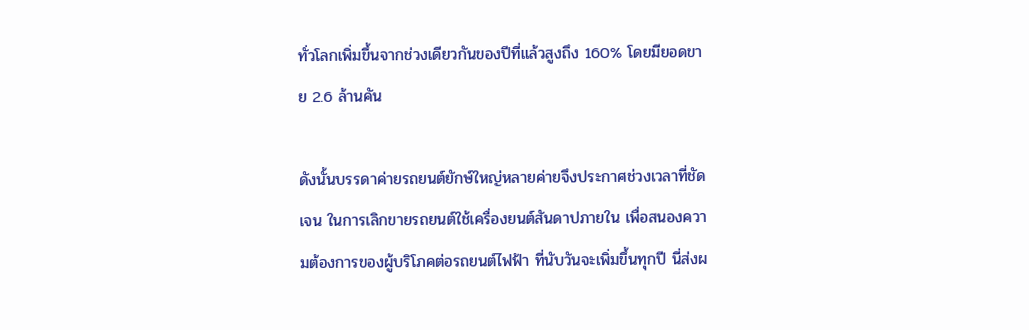ทั่วโลกเพิ่มขึ้นจากช่วงเดียวกันของปีที่แล้วสูงถึง 160% โดยมียอดขาย 2.6 ล้านคัน

ดังนั้นบรรดาค่ายรถยนต์ยักษ์ใหญ่หลายค่ายจึงประกาศช่วงเวลาที่ชัดเจน ในการเลิกขายรถยนต์ใช้เครื่องยนต์สันดาปภายใน เพื่อสนองความต้องการของผู้บริโภคต่อรถยนต์ไฟฟ้า ที่นับวันจะเพิ่มขึ้นทุกปี นี่ส่งผ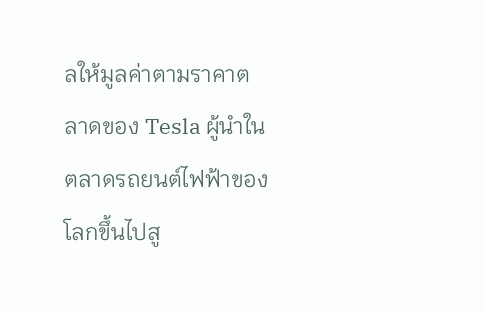ลให้มูลค่าตามราคาตลาดของ Tesla ผู้นำในตลาดรถยนต์ไฟฟ้าของโลกขึ้นไปสู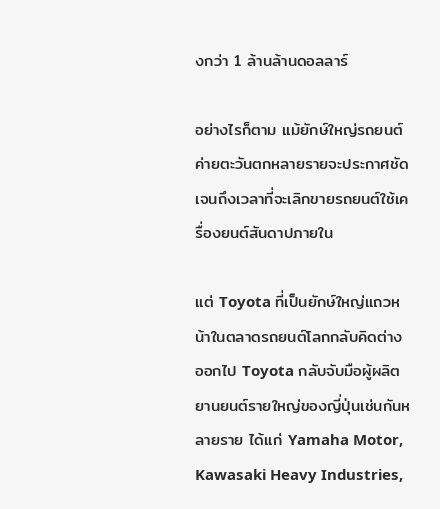งกว่า 1 ล้านล้านดอลลาร์

อย่างไรก็ตาม แม้ยักษ์ใหญ่รถยนต์ค่ายตะวันตกหลายรายจะประกาศชัดเจนถึงเวลาที่จะเลิกขายรถยนต์ใช้เครื่องยนต์สันดาปภายใน

แต่ Toyota ที่เป็นยักษ์ใหญ่แถวหน้าในตลาดรถยนต์โลกกลับคิดต่างออกไป Toyota กลับจับมือผู้ผลิตยานยนต์รายใหญ่ของญี่ปุ่นเช่นกันหลายราย ได้แก่ Yamaha Motor, Kawasaki Heavy Industries,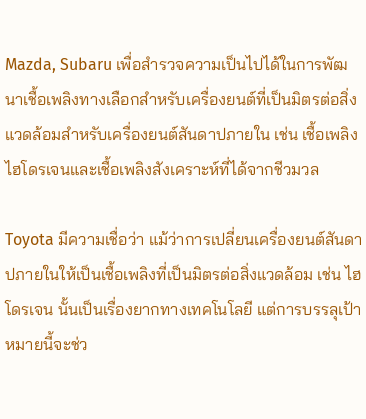Mazda, Subaru เพื่อสำรวจความเป็นไปได้ในการพัฒนาเชื้อเพลิงทางเลือกสำหรับเครื่องยนต์ที่เป็นมิตรต่อสิ่งแวดล้อมสำหรับเครื่องยนต์สันดาปภายใน เช่น เชื้อเพลิงไฮโดรเจนและเชื้อเพลิงสังเคราะห์ที่ได้จากชีวมวล

Toyota มีความเชื่อว่า แม้ว่าการเปลี่ยนเครื่องยนต์สันดาปภายในให้เป็นเชื้อเพลิงที่เป็นมิตรต่อสิ่งแวดล้อม เช่น ไฮโดรเจน นั้นเป็นเรื่องยากทางเทคโนโลยี แต่การบรรลุเป้าหมายนี้จะช่ว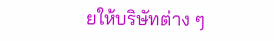ยให้บริษัทต่าง ๆ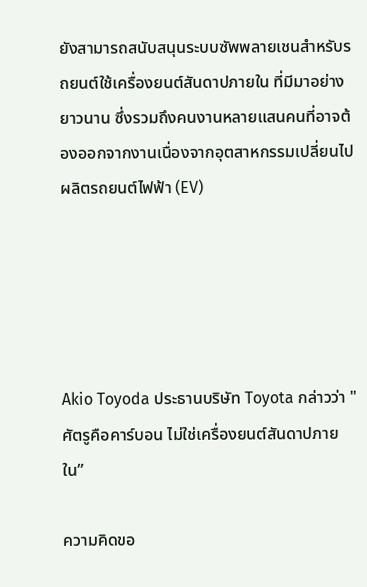ยังสามารถสนับสนุนระบบซัพพลายเชนสำหรับรถยนต์ใช้เครื่องยนต์สันดาปภายใน ที่มีมาอย่างยาวนาน ซึ่งรวมถึงคนงานหลายแสนคนที่อาจต้องออกจากงานเนื่องจากอุตสาหกรรมเปลี่ยนไปผลิตรถยนต์ไฟฟ้า (EV)





Akio Toyoda ประธานบริษัท Toyota กล่าวว่า "ศัตรูคือคาร์บอน ไม่ใช่เครื่องยนต์สันดาปภายใน”

ความคิดขอ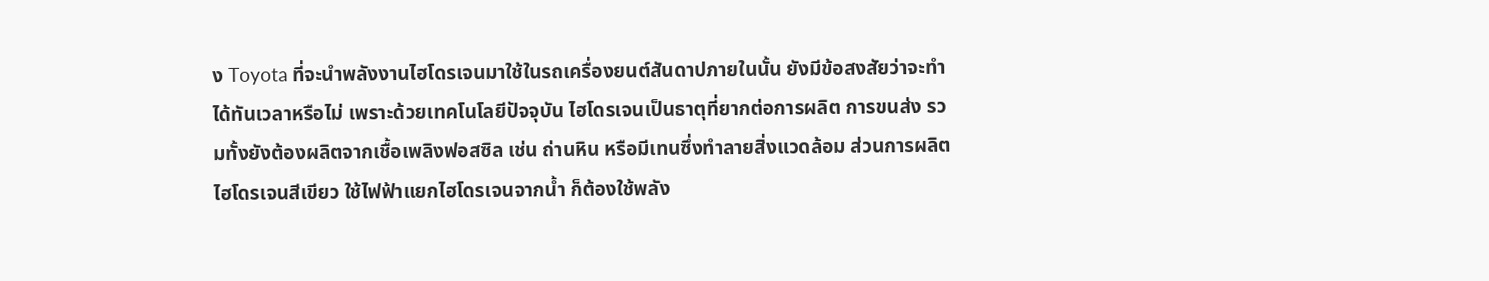ง Toyota ที่จะนำพลังงานไฮโดรเจนมาใช้ในรถเครื่องยนต์สันดาปภายในนั้น ยังมีข้อสงสัยว่าจะทำได้ทันเวลาหรือไม่ เพราะด้วยเทคโนโลยีปัจจุบัน ไฮโดรเจนเป็นธาตุที่ยากต่อการผลิต การขนส่ง รวมทั้งยังต้องผลิตจากเชื้อเพลิงฟอสซิล เช่น ถ่านหิน หรือมีเทนซึ่งทำลายสิ่งแวดล้อม ส่วนการผลิตไฮโดรเจนสีเขียว ใช้ไฟฟ้าแยกไฮโดรเจนจากน้ำ ก็ต้องใช้พลัง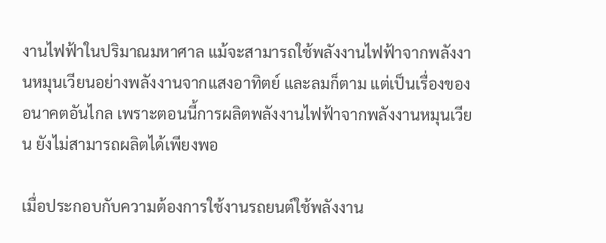งานไฟฟ้าในปริมาณมหาศาล แม้จะสามารถใช้พลังงานไฟฟ้าจากพลังงานหมุนเวียนอย่างพลังงานจากแสงอาทิตย์ และลมก็ตาม แต่เป็นเรื่องของอนาคตอันไกล เพราะตอนนี้การผลิตพลังงานไฟฟ้าจากพลังงานหมุนเวียน ยังไม่สามารถผลิตได้เพียงพอ

เมื่อประกอบกับความต้องการใช้งานรถยนต์ใช้พลังงาน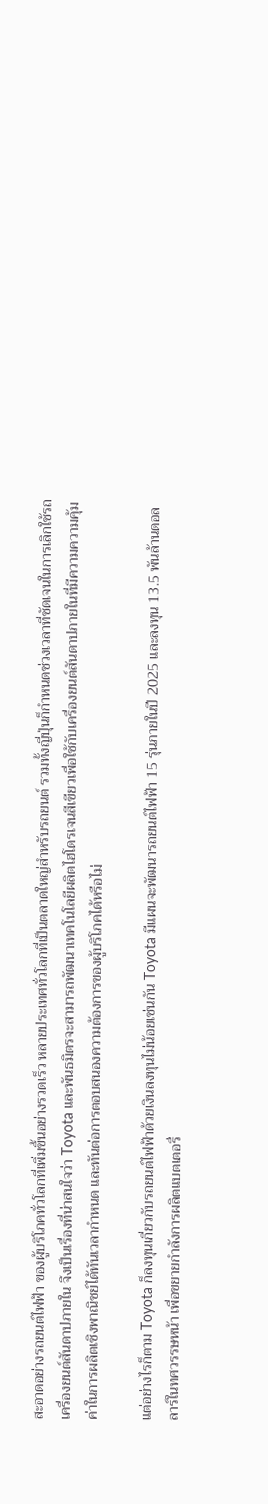สะอาดอย่างรถยนต์ไฟฟ้า ของผู้บริโภคทั่วโลกที่เพิ่มขึ้นอย่างรวดเร็ว หลายประเทศทั่วโลกที่เป็นตลาดใหญ่สำหรับรถยนต์ รวมทั้งญี่ปุ่นก็กำหนดช่วงเวลาที่ชัดเจนในการเลิกใช้รถเครื่องยนต์สันดาปภายใน จึงเป็นเรื่องที่น่าสนใจว่า Toyota และพันธมิตรจะสามารถพัฒนาเทคโนโลยีผลิตไฮโดรเจนสีเขียวเพื่อใช้กับเครื่องยนต์สันดาปภายในที่มีความความคุ้มค่าในการผลิตเชิงพาณิชย์ได้ทันเวลากำหนด และทันต่อการตอบสนองความต้องการของผู้บริโภคได้หรือไม่

แต่อย่างไรก็ตาม Toyota ก็ลงทุนเกี่ยวกับรถยนต์ไฟฟ้าด้วยเงินลงทุนไม่น้อยเช่นกัน Toyota มีแผนจะพัฒนารถยนต์ไฟฟ้า 15 รุ่นภายในปี 2025 และลงทุน 13.5 พันล้านดอลลาร์ในทศวรรษหน้า เพื่อขยายกำลังการผลิตแบตเตอรี่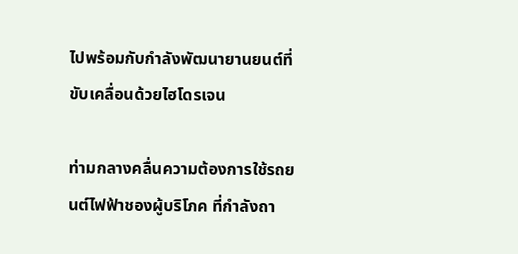ไปพร้อมกับกำลังพัฒนายานยนต์ที่ขับเคลื่อนด้วยไฮโดรเจน

ท่ามกลางคลื่นความต้องการใช้รถยนต์ไฟฟ้าชองผู้บริโภค ที่กำลังถา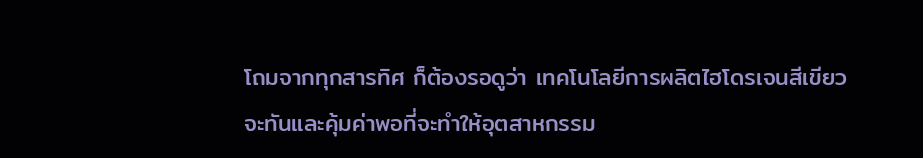โถมจากทุกสารทิศ ก็ต้องรอดูว่า เทคโนโลยีการผลิตไฮโดรเจนสีเขียวจะทันและคุ้มค่าพอที่จะทำให้อุตสาหกรรม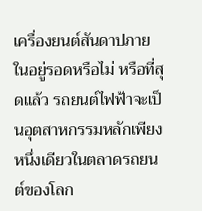เครื่องยนต์สันดาปภายในอยู่รอดหรือไม่ หรือที่สุดแล้ว รถยนต์ไฟฟ้าจะเป็นอุตสาหกรรมหลักเพียงหนึ่งเดียวในตลาดรถยนต์ของโลก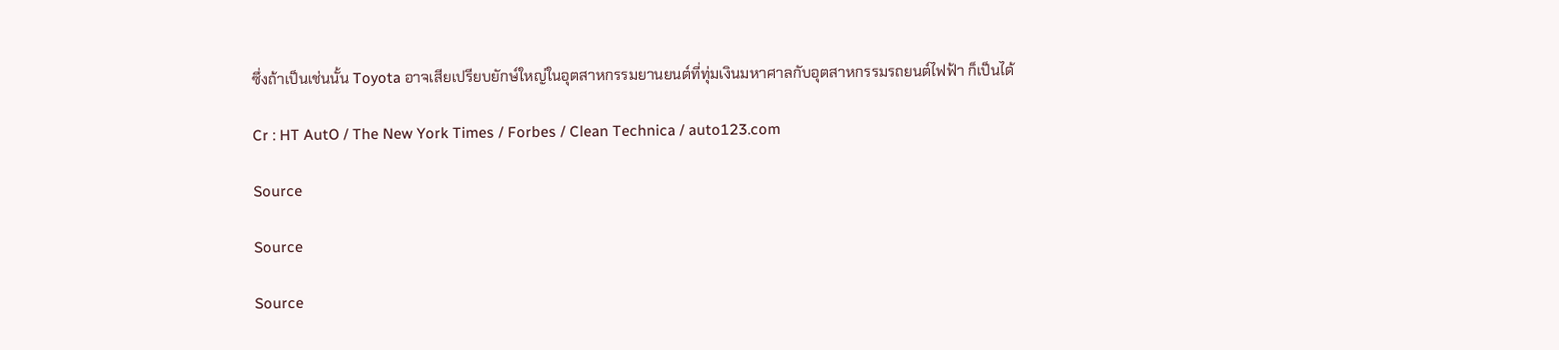ซึ่งถ้าเป็นเช่นนั้น Toyota อาจเสียเปรียบยักษ์ใหญ่ในอุตสาหกรรมยานยนต์ที่ทุ่มเงินมหาศาลกับอุตสาหกรรมรถยนต์ไฟฟ้า ก็เป็นได้

Cr : HT AutO / The New York Times / Forbes / Clean Technica / auto123.com

Source

Source

Source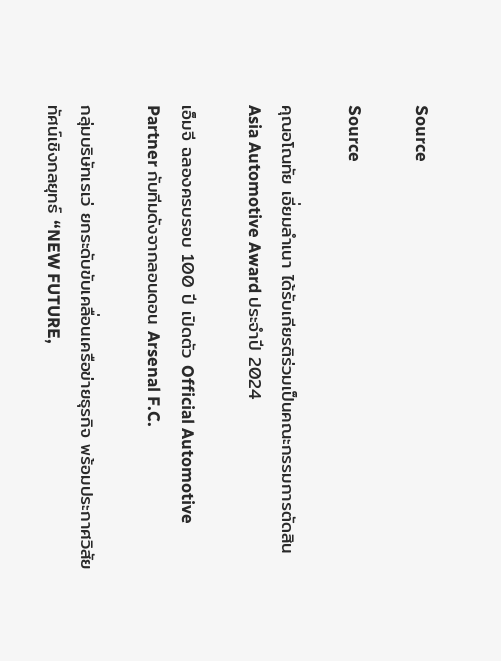Source

Source

คุณอโณทัย เอี่ยมลำเนา ได้รับเกียรติร่วมเป็นคณะกรรมการตัดสิน Asia Automotive Award ประจำปี 2024

เอ็มจี ฉลองครบรอบ 100 ปี เปิดตัว Official Automotive Partner กับทีมดังจากลอนดอน Arsenal F.C.

กลุ่มบริษัทเรเว่ ยกระดับขับเคลื่อนเครือข่ายธุรกิจ พร้อมประกาศวิสัยทัศน์เชิงกลยุทธ์ “NEW FUTURE,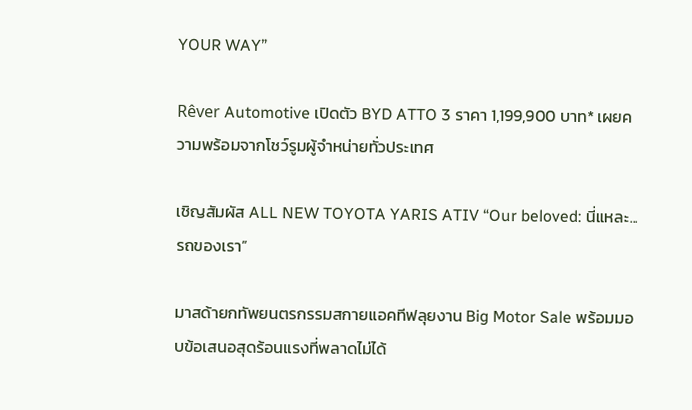YOUR WAY”

Rêver Automotive เปิดตัว BYD ATTO 3 ราคา 1,199,900 บาท* เผยความพร้อมจากโชว์รูมผู้จำหน่ายทั่วประเทศ

เชิญสัมผัส ALL NEW TOYOTA YARIS ATIV “Our beloved: นี่แหละ...รถของเรา”

มาสด้ายกทัพยนตรกรรมสกายแอคทีฟลุยงาน Big Motor Sale พร้อมมอบข้อเสนอสุดร้อนแรงที่พลาดไม่ได้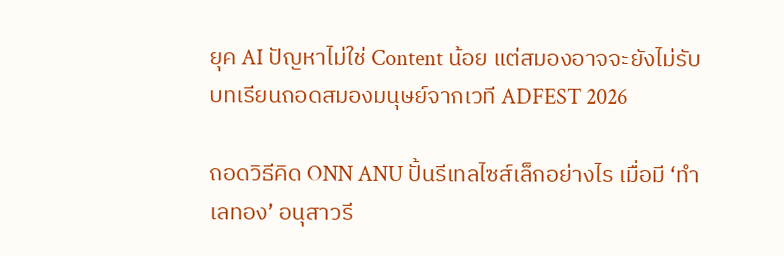ยุค AI ปัญหาไม่ใช่ Content น้อย แต่สมองอาจจะยังไม่รับ บทเรียนถอดสมองมนุษย์จากเวที ADFEST 2026

ถอดวิธีคิด ONN ANU ปั้นรีเทลไซส์เล็กอย่างไร เมื่อมี ‘ทำเลทอง’ อนุสาวรี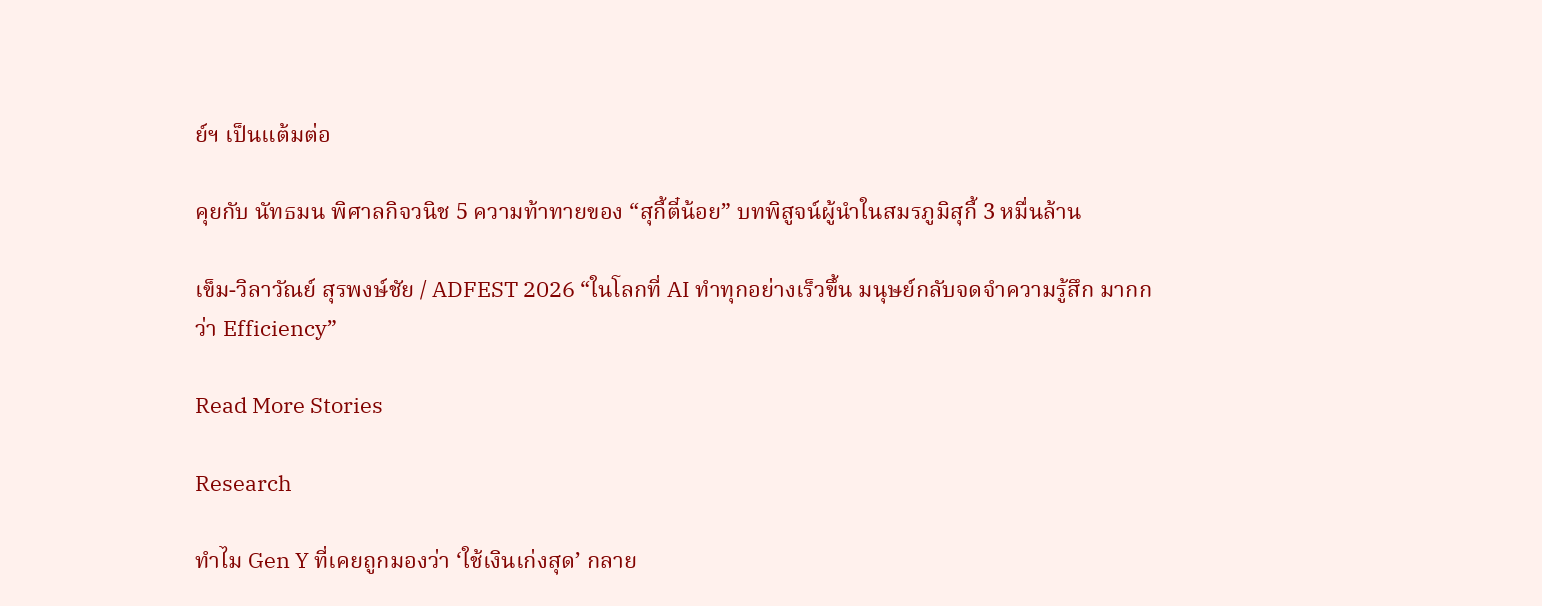ย์ฯ เป็นแต้มต่อ

คุยกับ นัทธมน พิศาลกิจวนิช 5 ความท้าทายของ “สุกี้ตี๋น้อย” บทพิสูจน์ผู้นำในสมรภูมิสุกี้ 3 หมื่นล้าน

เข็ม-วิลาวัณย์ สุรพงษ์ชัย / ADFEST 2026 “ในโลกที่ AI ทำทุกอย่างเร็วขึ้น มนุษย์กลับจดจำความรู้สึก มากกว่า Efficiency”

Read More Stories

Research

ทำไม Gen Y ที่เคยถูกมองว่า ‘ใช้เงินเก่งสุด’ กลาย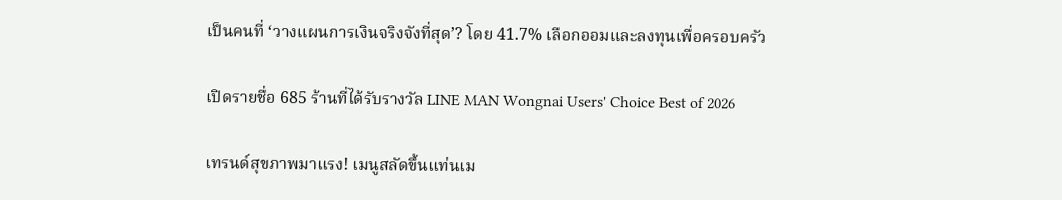เป็นคนที่ ‘วางแผนการเงินจริงจังที่สุด’? โดย 41.7% เลือกออมและลงทุนเพื่อครอบครัว

เปิดรายชื่อ 685 ร้านที่ได้รับรางวัล LINE MAN Wongnai Users' Choice Best of 2026

เทรนด์สุขภาพมาแรง! เมนูสลัดขึ้นแท่นเม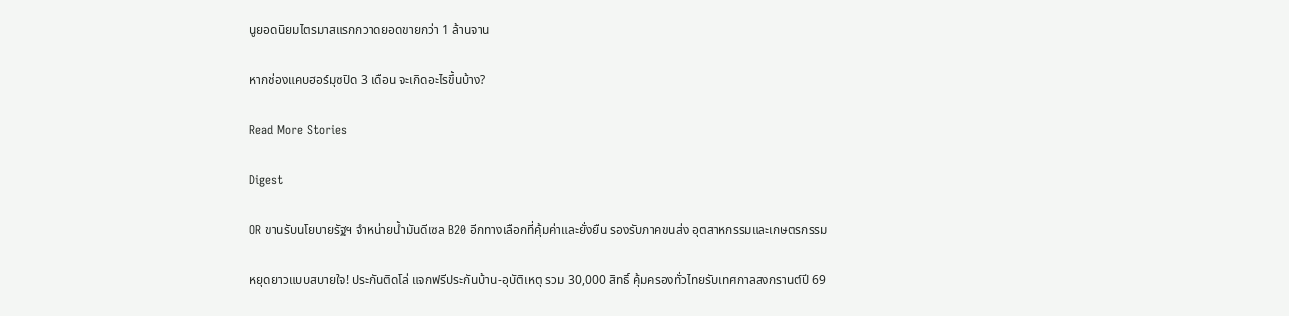นูยอดนิยมไตรมาสแรกกวาดยอดขายกว่า 1 ล้านจาน

หากช่องแคบฮอร์มุซปิด 3 เดือน จะเกิดอะไรขึ้นบ้าง?

Read More Stories

Digest

OR ขานรับนโยบายรัฐฯ จำหน่ายน้ำมันดีเซล B20 อีกทางเลือกที่คุ้มค่าและยั่งยืน รองรับภาคขนส่ง อุตสาหกรรมและเกษตรกรรม

หยุดยาวแบบสบายใจ! ประกันติดโล่ แจกฟรีประกันบ้าน-อุบัติเหตุ รวม 30,000 สิทธิ์ คุ้มครองทั่วไทยรับเทศกาลสงกรานต์ปี 69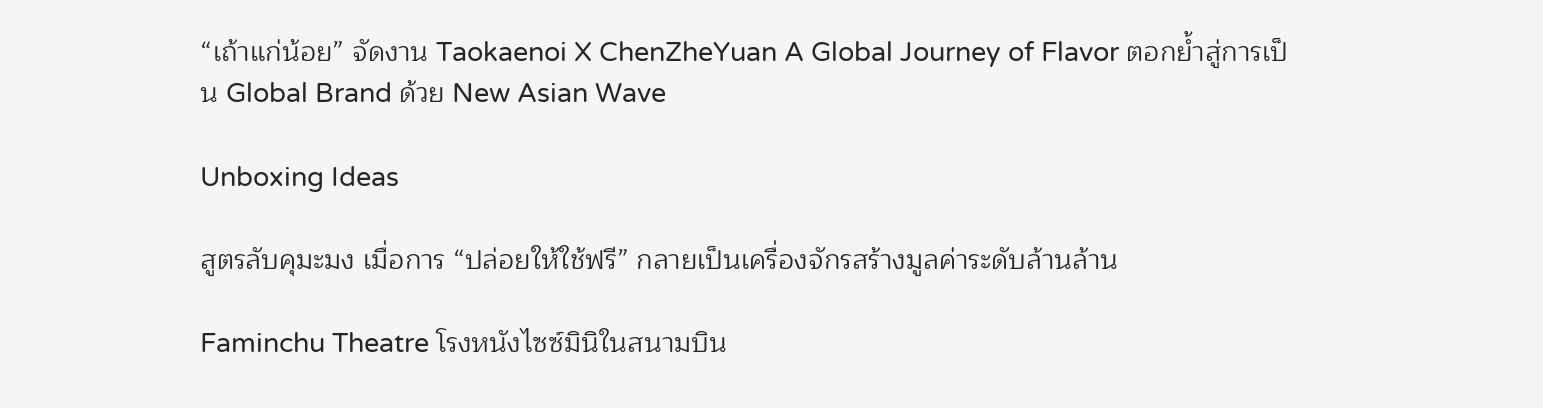“เถ้าแก่น้อย” จัดงาน Taokaenoi X ChenZheYuan A Global Journey of Flavor ตอกย้ำสู่การเป็น Global Brand ด้วย New Asian Wave

Unboxing Ideas

สูตรลับคุมะมง เมื่อการ “ปล่อยให้ใช้ฟรี” กลายเป็นเครื่องจักรสร้างมูลค่าระดับล้านล้าน

Faminchu Theatre โรงหนังไซซ์มินิในสนามบิน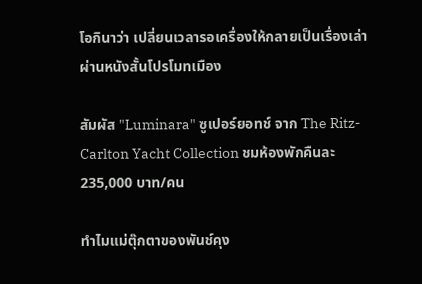โอกินาว่า เปลี่ยนเวลารอเครื่องให้กลายเป็นเรื่องเล่า ผ่านหนังสั้นโปรโมทเมือง

สัมผัส "Luminara" ซูเปอร์ยอทช์ จาก The Ritz-Carlton Yacht Collection ชมห้องพักคืนละ 235,000 บาท/คน

ทำไมแม่ตุ๊กตาของพันช์คุง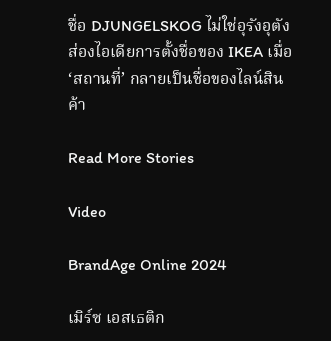ชื่อ DJUNGELSKOG ไม่ใช่อุรังอุตัง ส่องไอเดียการตั้งชื่อของ IKEA เมื่อ ‘สถานที่’ กลายเป็นชื่อของไลน์สินค้า

Read More Stories

Video

BrandAge Online 2024

เมิร์ซ เอสเธติก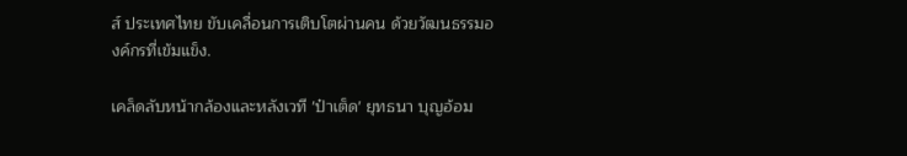ส์ ประเทศไทย ขับเคลื่อนการเติบโตผ่านคน ด้วยวัฒนธรรมองค์กรที่เข้มแข็ง.

เคล็ดลับหน้ากล้องและหลังเวที 'ป๋าเต็ด' ยุทธนา บุญอ้อม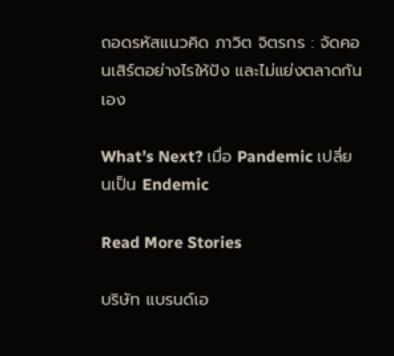ถอดรหัสแนวคิด ภาวิต จิตรกร : จัดคอนเสิร์ตอย่างไรให้ปัง และไม่แย่งตลาดกันเอง

What’s Next? เมื่อ Pandemic เปลี่ยนเป็น Endemic

Read More Stories

บริษัท แบรนด์เอ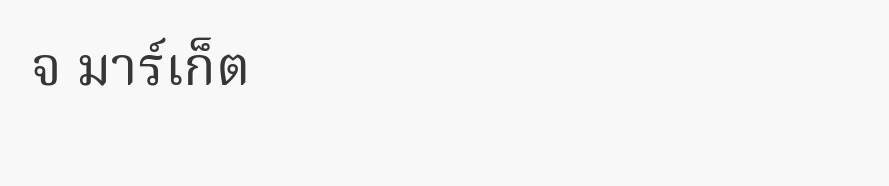จ มาร์เก็ต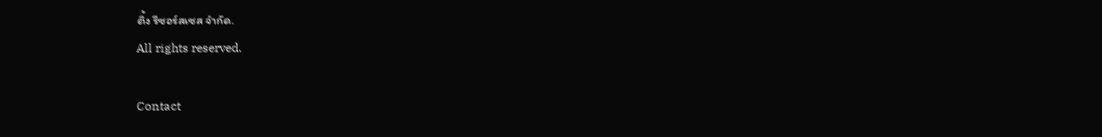ติ้ง รีซอร์สเซส จำกัด.
All rights reserved.

Contact